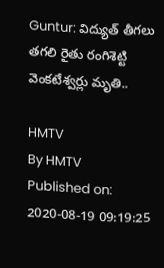Guntur: విద్యుత్ తీగలు తగలి రైతు రంగిశెట్టి వెంకటేశ్వర్లు మృతి..

HMTV
By HMTV
Published on: 2020-08-19 09:19:25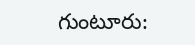గుంటూరు: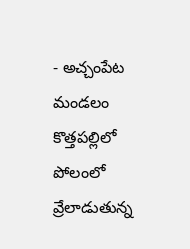- అచ్చంపేట మండలం కొత్తపల్లిలో పోలంలో వ్రేలాడుతున్న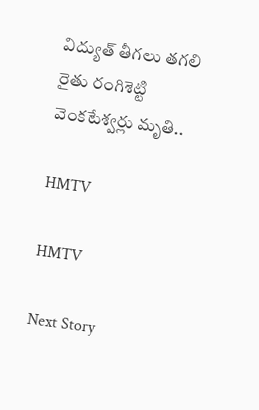విద్యుత్ తీగలు తగలి రైతు రంగిశెట్టి వెంకటేశ్వర్లు మృతి..

HMTV

HMTV

Next Story